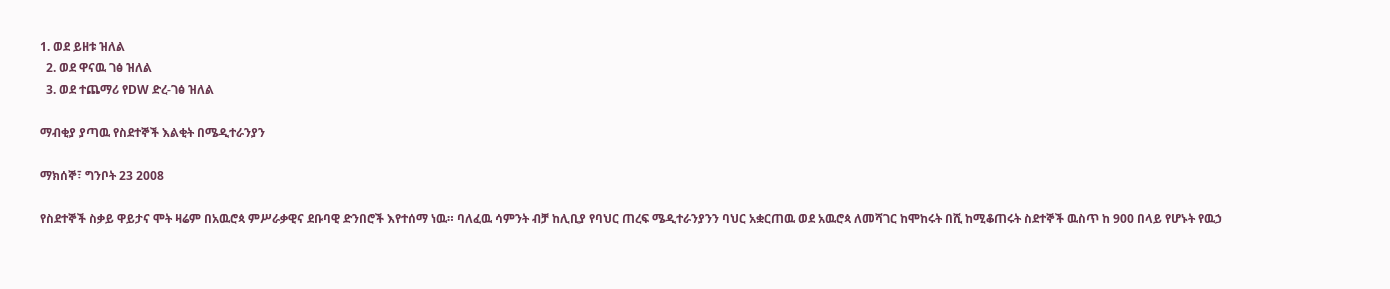1. ወደ ይዘቱ ዝለል
  2. ወደ ዋናዉ ገፅ ዝለል
  3. ወደ ተጨማሪ የDW ድረ-ገፅ ዝለል

ማብቂያ ያጣዉ የስደተኞች እልቂት በሜዲተራንያን

ማክሰኞ፣ ግንቦት 23 2008

የስደተኞች ስቃይ ዋይታና ሞት ዛሬም በአዉሮጳ ምሥራቃዊና ደቡባዊ ድንበሮች እየተሰማ ነዉ። ባለፈዉ ሳምንት ብቻ ከሊቢያ የባህር ጠረፍ ሜዲተራንያንን ባህር አቋርጠዉ ወደ አዉሮጳ ለመሻገር ከሞከሩት በሺ ከሚቆጠሩት ስደተኞች ዉስጥ ከ 900 በላይ የሆኑት የዉኃ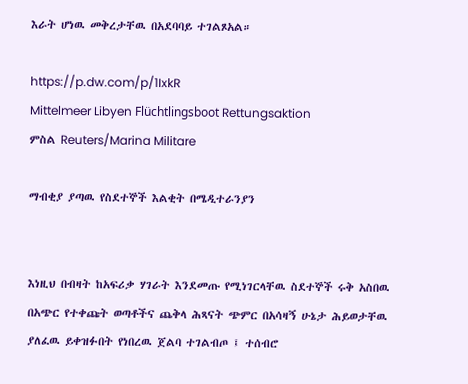እራት ሆነዉ መቅረታቸዉ በአደባባይ ተገልጾአል።

https://p.dw.com/p/1IxkR
Mittelmeer Libyen Flüchtlingsboot Rettungsaktion
ምስል Reuters/Marina Militare

ማብቂያ ያጣዉ የስደተኞች እልቂት በሜዲተራንያን


እነዚህ በብዛት ከአፍሪቃ ሃገራት እንደመጡ የሚነገርላቸዉ ስደተኞች ሩቅ አስበዉ በአጭር የተቀጩት ወጣቶችና ጨቅላ ሕጻናት ጭምር በአሳዛኝ ሁኔታ ሕይወታቸዉ ያለፈዉ ይቀዝፉበት የነበረዉ ጀልባ ተገልብጦ ፤ ተሰብሮ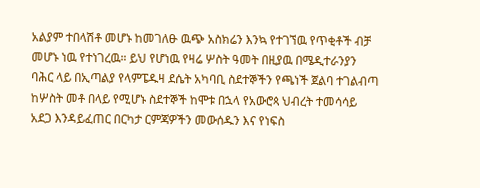አልያም ተበላሽቶ መሆኑ ከመገለፁ ዉጭ አስክሬን እንኳ የተገኘዉ የጥቂቶች ብቻ መሆኑ ነዉ የተነገረዉ። ይህ የሆነዉ የዛሬ ሦስት ዓመት በዚያዉ በሜዲተራንያን ባሕር ላይ በኢጣልያ የላምፔዱዛ ደሴት አካባቢ ስደተኞችን የጫነች ጀልባ ተገልብጣ ከሦስት መቶ በላይ የሚሆኑ ስደተኞች ከሞቱ በኋላ የአውሮጳ ህብረት ተመሳሳይ አደጋ እንዳይፈጠር በርካታ ርምጃዎችን መውሰዱን እና የነፍስ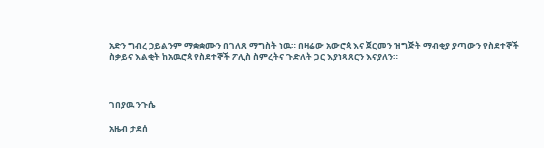አድን ግብረ ኃይልንም ማቋቋሙን በገለጸ ማግስት ነዉ። በዛሬው አውሮጳ እና ጀርመን ዝግጅት ማብቂያ ያጣውን የስደተኞች ስቃይና እልቂት ከአዉሮጳ የስደተኞች ፖሊስ ስምረትና ጉድለት ጋር እያነጻጸርን እናያለን።



ገበያዉ ንጉሴ

አዜብ ታደሰ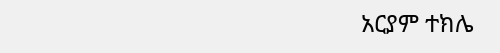አርያም ተክሌ